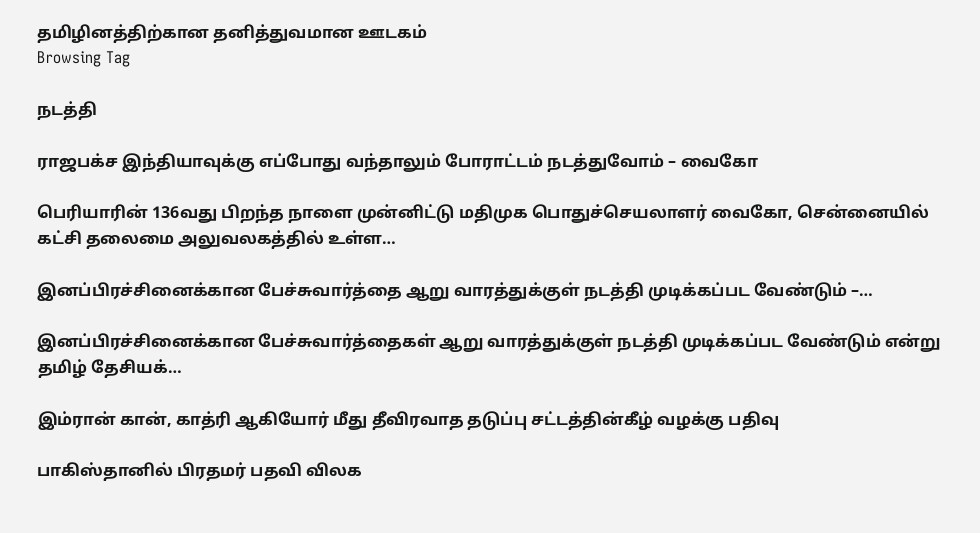தமிழினத்திற்கான தனித்துவமான ஊடகம்
Browsing Tag

நடத்தி

ராஜபக்ச இந்தியாவுக்கு எப்போது வந்தாலும் போராட்டம் நடத்துவோம் – வைகோ

பெரியாரின் 136வது பிறந்த நாளை முன்னிட்டு மதிமுக பொதுச்செயலாளர் வைகோ, சென்னையில் கட்சி தலைமை அலுவலகத்தில் உள்ள…

இனப்பிரச்சினைக்கான பேச்சுவார்த்தை ஆறு வாரத்துக்குள் நடத்தி முடிக்கப்பட வேண்டும் –…

இனப்பிரச்சினைக்கான பேச்சுவார்த்தைகள் ஆறு வாரத்துக்குள் நடத்தி முடிக்கப்பட வேண்டும் என்று தமிழ் தேசியக்…

இம்ரான் கான், காத்ரி ஆகியோர் மீது தீவிரவாத தடுப்பு சட்டத்தின்கீழ் வழக்கு பதிவு

பாகிஸ்தானில் பிரதமர் பதவி விலக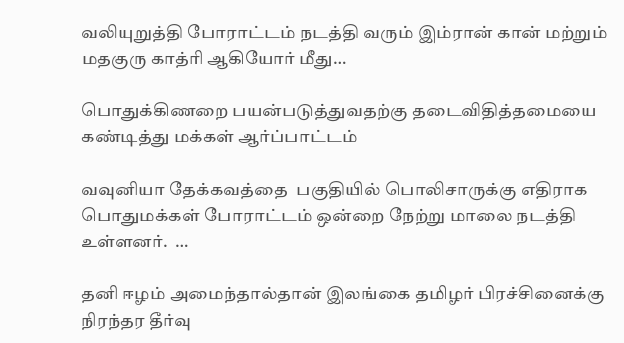வலியுறுத்தி போராட்டம் நடத்தி வரும் இம்ரான் கான் மற்றும் மதகுரு காத்ரி ஆகியோர் மீது…

பொதுக்கிணறை பயன்படுத்துவதற்கு தடைவிதித்தமையை கண்டித்து மக்கள் ஆர்ப்பாட்டம்

வவுனியா தேக்கவத்தை  பகுதியில் பொலிசாருக்கு எதிராக பொதுமக்கள் போராட்டம் ஒன்றை நேற்று மாலை நடத்தி உள்ளனர்.  …

தனி ஈழம் அமைந்தால்தான் இலங்கை தமிழர் பிரச்சினைக்கு நிரந்தர தீர்வு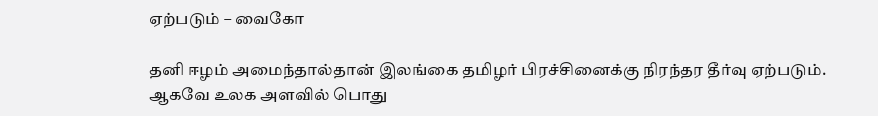ஏற்படும் – வைகோ

தனி ஈழம் அமைந்தால்தான் இலங்கை தமிழர் பிரச்சினைக்கு நிரந்தர தீர்வு ஏற்படும். ஆகவே உலக அளவில் பொது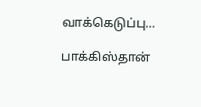வாக்கெடுப்பு…

பாக்கிஸ்தான்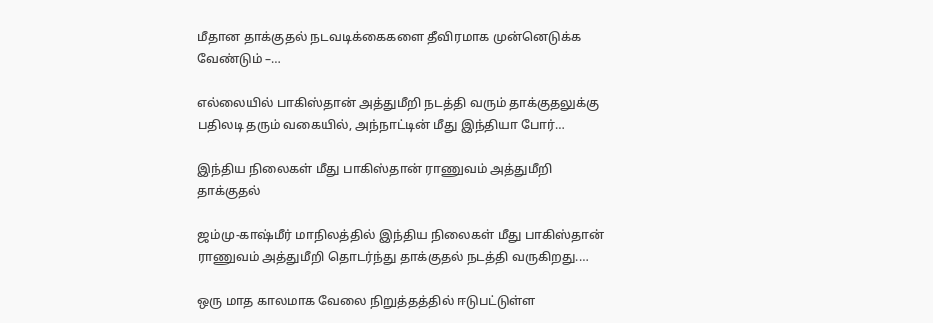மீதான தாக்குதல் நடவடிக்கைகளை தீவிரமாக முன்னெடுக்க வேண்டும் –…

எல்லையில் பாகிஸ்தான் அத்துமீறி நடத்தி வரும் தாக்குதலுக்கு பதிலடி தரும் வகையில், அந்நாட்டின் மீது இந்தியா போர்…

இந்திய நிலைகள் மீது பாகிஸ்தான் ராணுவம் அத்துமீறி தாக்குதல்

ஜம்மு-காஷ்மீர் மாநிலத்தில் இந்திய நிலைகள் மீது பாகிஸ்தான் ராணுவம் அத்துமீறி தொடர்ந்து தாக்குதல் நடத்தி வருகிறது.…

ஒரு மாத காலமாக வேலை நிறுத்தத்தில் ஈடுபட்டுள்ள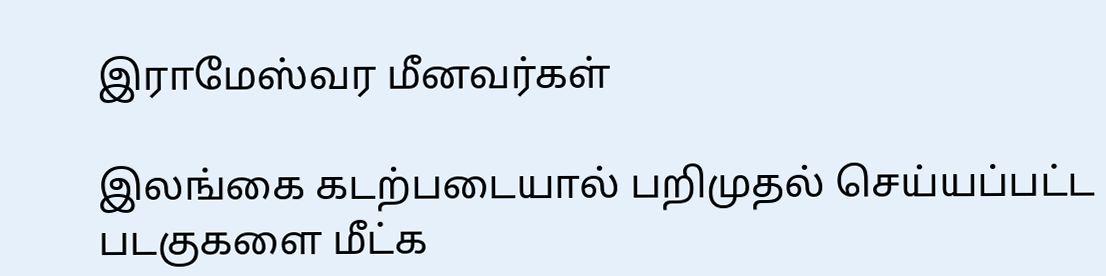இராமேஸ்வர மீனவர்கள்

இலங்கை கடற்படையால் பறிமுதல் செய்யப்பட்ட படகுகளை மீட்க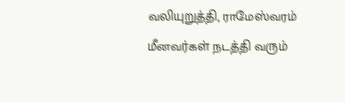வலியுறுத்தி, ராமேஸ்வரம் மீனவர்கள் நடத்தி வரும்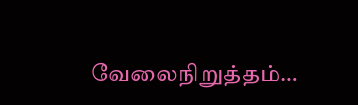வேலைநிறுத்தம்…